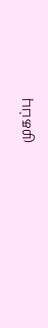முகப்பு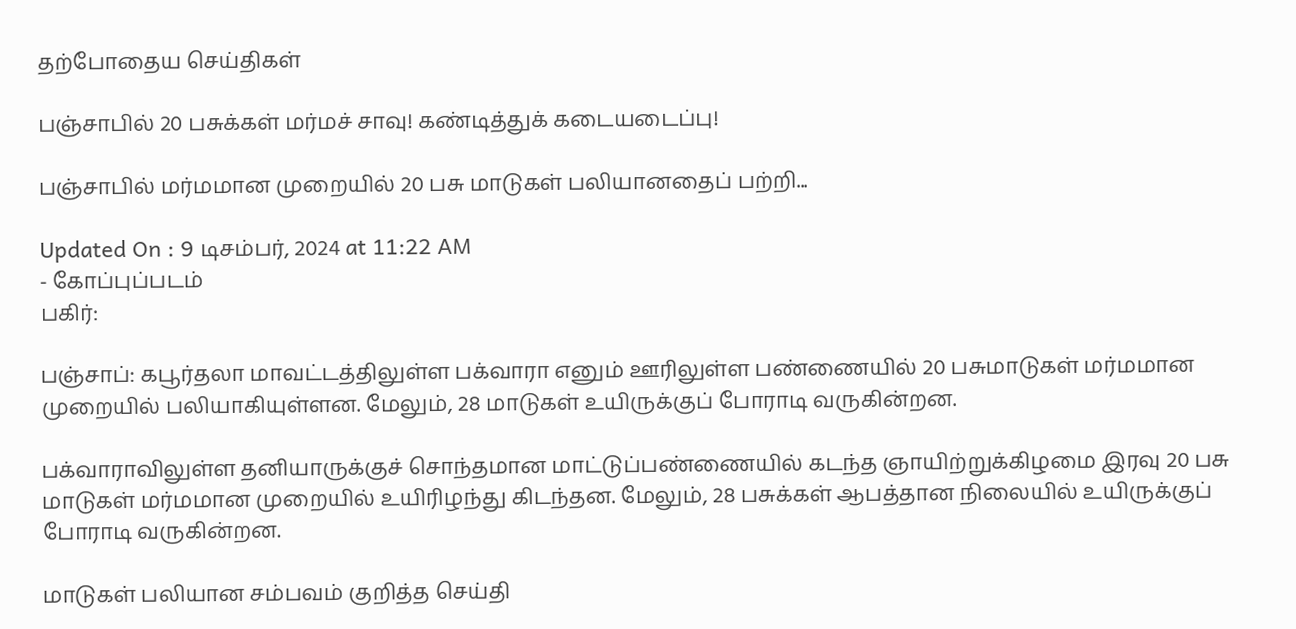தற்போதைய செய்திகள்

பஞ்சாபில் 20 பசுக்கள் மர்மச் சாவு! கண்டித்துக் கடையடைப்பு!

பஞ்சாபில் மர்மமான முறையில் 20 பசு மாடுகள் பலியானதைப் பற்றி...

Updated On : 9 டிசம்பர், 2024 at 11:22 AM
- கோப்புப்படம்
பகிர்:

பஞ்சாப்: கபூர்தலா மாவட்டத்திலுள்ள பக்வாரா எனும் ஊரிலுள்ள பண்ணையில் 20 பசுமாடுகள் மர்மமான முறையில் பலியாகியுள்ளன. மேலும், 28 மாடுகள் உயிருக்குப் போராடி வருகின்றன.

பக்வாராவிலுள்ள தனியாருக்குச் சொந்தமான மாட்டுப்பண்ணையில் கடந்த ஞாயிற்றுக்கிழமை இரவு 20 பசு மாடுகள் மர்மமான முறையில் உயிரிழந்து கிடந்தன. மேலும், 28 பசுக்கள் ஆபத்தான நிலையில் உயிருக்குப் போராடி வருகின்றன.

மாடுகள் பலியான சம்பவம் குறித்த செய்தி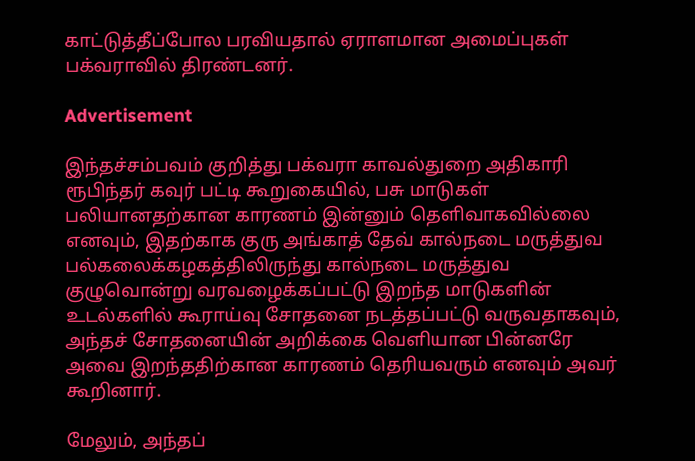காட்டுத்தீப்போல பரவியதால் ஏராளமான அமைப்புகள் பக்வராவில் திரண்டனர்.

Advertisement

இந்தச்சம்பவம் குறித்து பக்வரா காவல்துறை அதிகாரி ரூபிந்தர் கவுர் பட்டி கூறுகையில், பசு மாடுகள் பலியானதற்கான காரணம் இன்னும் தெளிவாகவில்லை எனவும், இதற்காக குரு அங்காத் தேவ் கால்நடை மருத்துவ பல்கலைக்கழகத்திலிருந்து கால்நடை மருத்துவ குழுவொன்று வரவழைக்கப்பட்டு இறந்த மாடுகளின் உடல்களில் கூராய்வு சோதனை நடத்தப்பட்டு வருவதாகவும், அந்தச் சோதனையின் அறிக்கை வெளியான பின்னரே அவை இறந்ததிற்கான காரணம் தெரியவரும் எனவும் அவர் கூறினார்.

மேலும், அந்தப்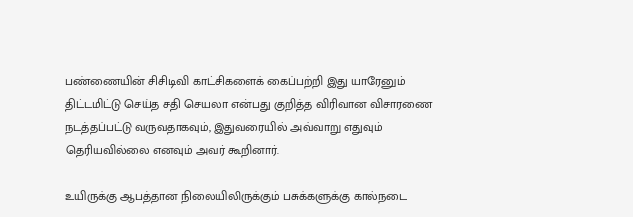பண்ணையின் சிசிடிவி காட்சிகளைக் கைப்பற்றி இது யாரேனும் திட்டமிட்டு செய்த சதி செயலா என்பது குறித்த விரிவான விசாரணை நடத்தப்பட்டு வருவதாகவும், இதுவரையில் அவ்வாறு எதுவும் தெரியவில்லை எனவும் அவர் கூறினார்.

உயிருக்கு ஆபத்தான நிலையிலிருக்கும் பசுக்களுக்கு கால்நடை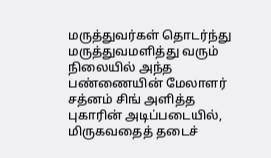மருத்துவர்கள் தொடர்ந்து மருத்துவமளித்து வரும் நிலையில் அந்த பண்ணையின் மேலாளர் சத்னம் சிங் அளித்த புகாரின் அடிப்படையில், மிருகவதைத் தடைச்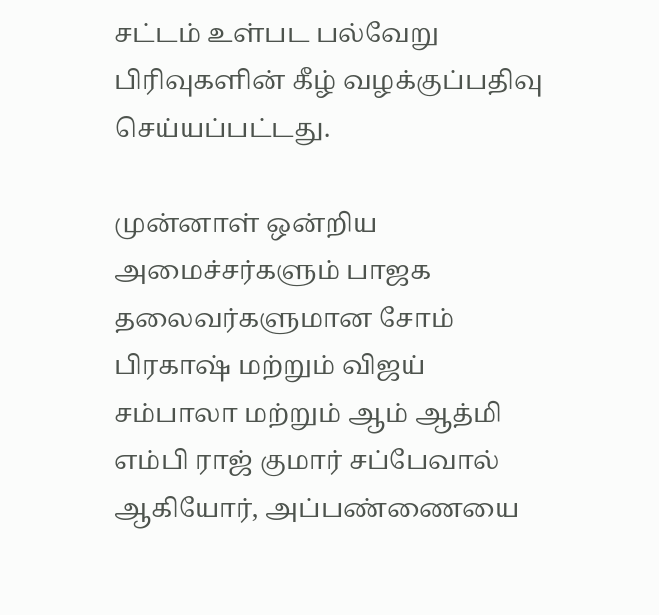சட்டம் உள்பட பல்வேறு பிரிவுகளின் கீழ் வழக்குப்பதிவு செய்யப்பட்டது.

முன்னாள் ஒன்றிய அமைச்சர்களும் பாஜக தலைவர்களுமான சோம் பிரகாஷ் மற்றும் விஜய் சம்பாலா மற்றும் ஆம் ஆத்மி எம்பி ராஜ் குமார் சப்பேவால் ஆகியோர், அப்பண்ணையை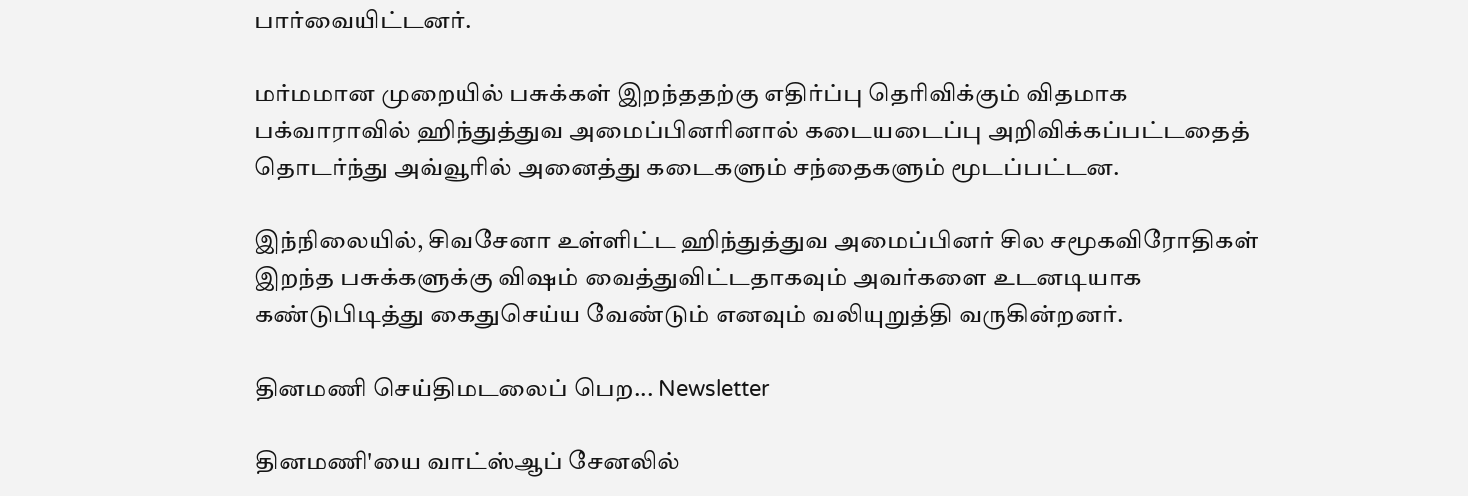பார்வையிட்டனர்.

மர்மமான முறையில் பசுக்கள் இறந்ததற்கு எதிர்ப்பு தெரிவிக்கும் விதமாக பக்வாராவில் ஹிந்துத்துவ அமைப்பினரினால் கடையடைப்பு அறிவிக்கப்பட்டதைத் தொடர்ந்து அவ்வூரில் அனைத்து கடைகளும் சந்தைகளும் மூடப்பட்டன.

இந்நிலையில், சிவசேனா உள்ளிட்ட ஹிந்துத்துவ அமைப்பினர் சில சமூகவிரோதிகள் இறந்த பசுக்களுக்கு விஷம் வைத்துவிட்டதாகவும் அவர்களை உடனடியாக கண்டுபிடித்து கைதுசெய்ய வேண்டும் எனவும் வலியுறுத்தி வருகின்றனர்.

தினமணி செய்திமடலைப் பெற... Newsletter

தினமணி'யை வாட்ஸ்ஆப் சேனலில்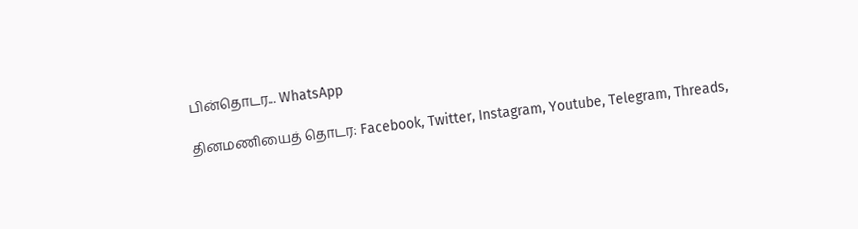பின்தொடர... WhatsApp

தினமணியைத் தொடர: Facebook, Twitter, Instagram, Youtube, Telegram, Threads,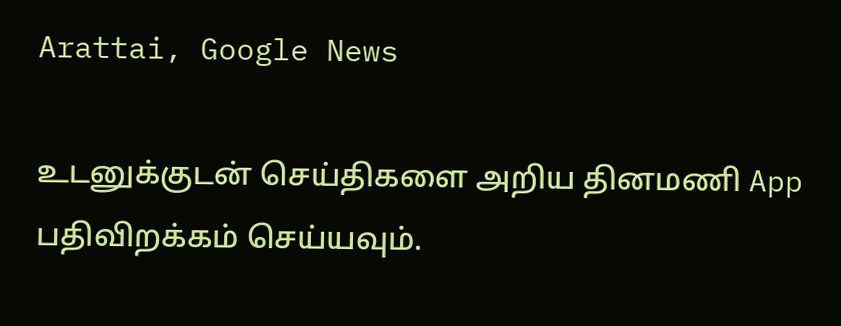Arattai, Google News

உடனுக்குடன் செய்திகளை அறிய தினமணி App பதிவிறக்கம் செய்யவும்.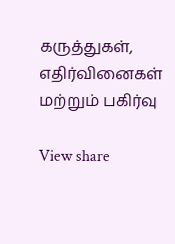கருத்துகள், எதிர்வினைகள் மற்றும் பகிர்வு

View share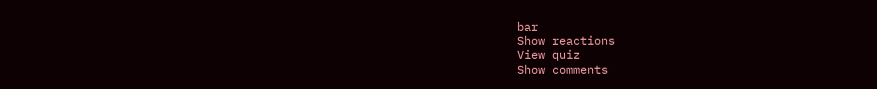bar
Show reactions
View quiz
Show comments